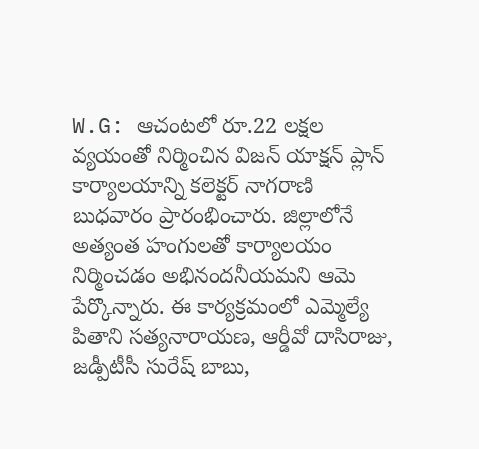W.G: ఆచంటలో రూ.22 లక్షల వ్యయంతో నిర్మించిన విజన్ యాక్షన్ ప్లాన్ కార్యాలయాన్ని కలెక్టర్ నాగరాణి బుధవారం ప్రారంభించారు. జిల్లాలోనే అత్యంత హంగులతో కార్యాలయం నిర్మించడం అభినందనీయమని ఆమె పేర్కొన్నారు. ఈ కార్యక్రమంలో ఎమ్మెల్యే పితాని సత్యనారాయణ, ఆర్డీవో దాసిరాజు, జడ్పీటీసీ సురేష్ బాబు,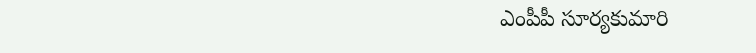ఎంపీపీ సూర్యకుమారి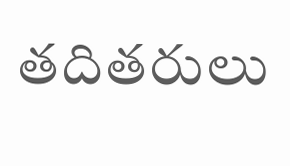తదితరులు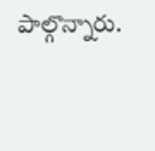పాల్గొన్నారు.